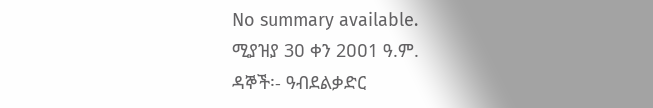No summary available.
ሚያዝያ 3ዐ ቀን 2ዐዐ1 ዓ.ም.
ዳኞች፡- ዓብደልቃድር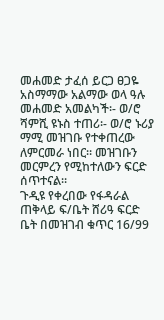መሐመድ ታፈሰ ይርጋ ፀጋዬ አስማማው አልማው ወላ ዓሉ መሐመድ አመልካች፡- ወ/ሮ ሻምሺ ዩኑስ ተጠሪ፡- ወ/ሮ ኑሪያ ማሚ መዝገቡ የተቀጠረው ለምርመራ ነበር። መዝገቡን መርምረን የሚከተለውን ፍርድ ሰጥተናል።
ጉዲዩ የቀረበው የፋዳራል ጠቅላይ ፍ/ቤት ሸሪዓ ፍርድ ቤት በመዝገብ ቁጥር 16/99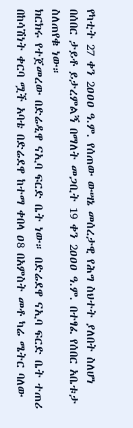የካቲት 27 ቀን 2ዐዐዐ ዓ.ም. የሰጠው ውሣኔ መሰረታዊ የሕግ ስህተት ያለበት ስለሆነ በሰበር ታይቶ ይታረምልኝ በማለት መጋቢት 19 ቀን 2ዐዐዐ ዓ.ም. በተፃፈ የሰበር አቤቱታ ስለጠየቁ ነው።
ክርክሩ የተጀመረው በድሬዲዋ ናኢባ ፍርድ ቤት ነው። በድሬደዋ ናኢባ ፍርድ ቤት ተጠሪ በከሳሽነት ቀርባ ሟች አባቴ በድሬደዋ ከተማ ቀበላ ዐ8 በአምስት መቶ ካሬ ሜትር ባለው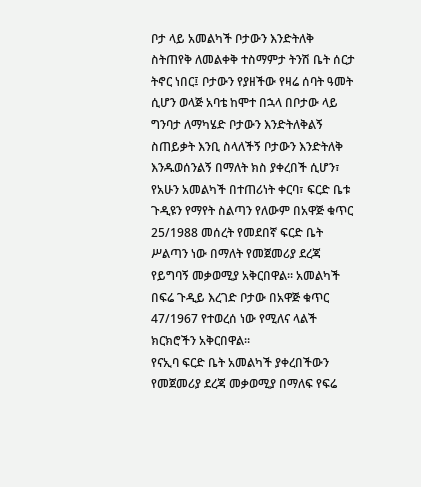ቦታ ላይ አመልካች ቦታውን እንድትለቅ ስትጠየቅ ለመልቀቅ ተስማምታ ትንሽ ቤት ሰርታ ትኖር ነበር፤ ቦታውን የያዘችው የዛሬ ሰባት ዓመት ሲሆን ወላጅ አባቴ ከሞተ በኋላ በቦታው ላይ ግንባታ ለማካሄድ ቦታውን እንድትለቅልኝ ስጠይቃት እንቢ ስላለችኝ ቦታውን እንድትለቅ እንዱወሰንልኝ በማለት ክስ ያቀረበች ሲሆን፣ የአሁን አመልካች በተጠሪነት ቀርባ፣ ፍርድ ቤቱ ጉዲዩን የማየት ስልጣን የለውም በአዋጅ ቁጥር 25/1988 መሰረት የመደበኛ ፍርድ ቤት ሥልጣን ነው በማለት የመጀመሪያ ደረጃ የይግባኝ መቃወሚያ አቅርበዋል። አመልካች በፍሬ ጉዲይ እረገድ ቦታው በአዋጅ ቁጥር 47/1967 የተወረሰ ነው የሚለና ላልች ክርክሮችን አቅርበዋል።
የናኢባ ፍርድ ቤት አመልካች ያቀረበችውን የመጀመሪያ ደረጃ መቃወሚያ በማለፍ የፍሬ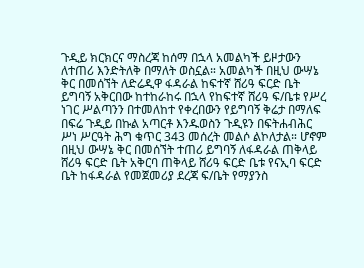ጉዲይ ክርክርና ማስረጃ ከሰማ በኋላ አመልካች ይዞታውን ለተጠሪ እንድትለቅ በማለት ወስኗል። አመልካች በዚህ ውሣኔ ቅር በመሰኘት ለድሬዲዋ ፋዳራል ከፍተኛ ሸሪዓ ፍርድ ቤት ይግባኝ አቅርበው ከተከራከሩ በኋላ የከፍተኛ ሸሪዓ ፍ/ቤቱ የሥረ ነገር ሥልጣንን በተመለከተ የቀረበውን የይግባኝ ቅሬታ በማለፍ በፍሬ ጉዲይ በኩል አጣርቶ እንዱወስን ጉዲዩን በፍትሐብሕር ሥነ ሥርዓት ሕግ ቁጥር 343 መሰረት መልሶ ልኮለታል። ሆኖም በዚህ ውሣኔ ቅር በመሰኘት ተጠሪ ይግባኝ ለፋዳራል ጠቅላይ ሸሪዓ ፍርድ ቤት አቅርባ ጠቅላይ ሸሪዓ ፍርድ ቤቱ የናኢባ ፍርድ ቤት ከፋዳራል የመጀመሪያ ደረጃ ፍ/ቤት የማያንስ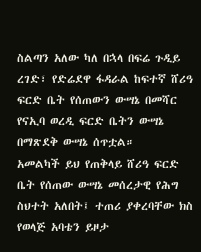ስልጣን አለው ካለ በኋላ በፍሬ ጉዲይ ረገድ፣ የድሬደዋ ፋዳራል ከፍተኛ ሸሪዓ ፍርድ ቤት የሰጠውን ውሣኔ በመሻር የናኢባ ወረዲ ፍርድ ቤትን ውሣኔ በማጽደቅ ውሣኔ ሰጥቷል።
አመልካች ይህ የጠቅላይ ሸሪዓ ፍርድ ቤት የሰጠው ውሣኔ መሰረታዊ የሕግ ስህተት አለበት፤ ተጠሪ ያቀረባቸው ክስ የወላጅ አባቴን ይዞታ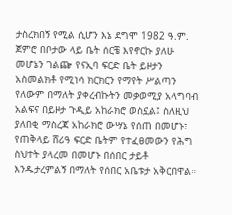ታስረክበኝ የሚል ሲሆን እኔ ደግሞ 1982 ዓ.ም. ጀምሮ በቦታው ላይ ቤት ሰርቼ እየኖርኩ ያለሁ መሆኔን ገልጬ የናኢባ ፍርድ ቤት ይዞታን አስመልክቶ የሚነሳ ክርክርን የማየት ሥልጣን የለውም በማለት ያቀረብኩትን መቃወሚያ አላግባብ አልፍና በይዞታ ጉዲይ አከራክሮ ወስኗል፤ ስለዚህ ያለበቂ ማስረጃ አከራክሮ ውሣኔ የሰጠ በመሆኑ፣ የጠቅላይ ሸሪዓ ፍርድ ቤትም የተፈፀመውን የሕግ ስህተት ያላረመ በመሆኑ በሰበር ታይቶ እንዱታረምልኝ በማለት የሰበር አቤቱታ አቅርበዋል።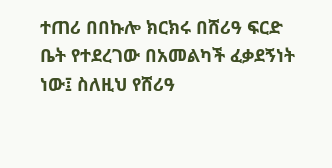ተጠሪ በበኩሎ ክርክሩ በሸሪዓ ፍርድ ቤት የተደረገው በአመልካች ፈቃደኝነት ነው፤ ስለዚህ የሸሪዓ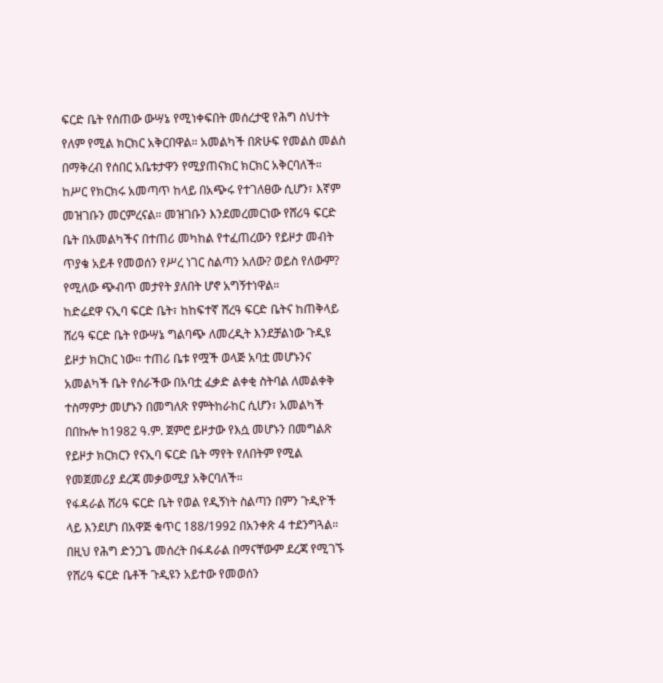ፍርድ ቤት የሰጠው ውሣኔ የሚነቀፍበት መሰረታዊ የሕግ ስህተት የለም የሚል ክርክር አቅርበዋል። አመልካች በጽሁፍ የመልስ መልስ በማቅረብ የሰበር አቤቱታዋን የሚያጠናክር ክርክር አቅርባለች።
ከሥር የክርክሩ አመጣጥ ከላይ በአጭሩ የተገለፀው ሲሆን፣ እኛም መዝገቡን መርምረናል። መዝገቡን እንደመረመርነው የሸሪዓ ፍርድ ቤት በአመልካችና በተጠሪ መካከል የተፈጠረውን የይዞታ መብት ጥያቄ አይቶ የመወሰን የሥረ ነገር ስልጣን አለው? ወይስ የለውም? የሚለው ጭብጥ መታየት ያለበት ሆኖ አግኝተነዋል።
ከድሬደዋ ናኢባ ፍርድ ቤት፣ ከከፍተኛ ሸረዓ ፍርድ ቤትና ከጠቅላይ ሸሪዓ ፍርድ ቤት የውሣኔ ግልባጭ ለመረዲት እንደቻልነው ጉዲዩ ይዞታ ክርክር ነው። ተጠሪ ቤቱ የሟች ወላጅ አባቷ መሆኑንና አመልካች ቤት የሰራችው በአባቷ ፈቃድ ልቀቂ ስትባል ለመልቀቅ ተስማምታ መሆኑን በመግለጽ የምትከራከር ሲሆን፣ አመልካች በበኩሎ ከ1982 ዓ.ም. ጀምሮ ይዞታው የእሷ መሆኑን በመግልጽ የይዞታ ክርክርን የናኢባ ፍርድ ቤት ማየት የለበትም የሚል የመጀመሪያ ደረጃ መቃወሚያ አቅርባለች።
የፋዳራል ሸሪዓ ፍርድ ቤት የወል የዲኝነት ስልጣን በምን ጉዲዮች ላይ እንደሆነ በአዋጅ ቁጥር 188/1992 በአንቀጽ 4 ተደንግጓል። በዚህ የሕግ ድንጋጌ መሰረት በፋዳራል በማናቸውም ደረጃ የሚገኙ የሸሪዓ ፍርድ ቤቶች ጉዲዩን አይተው የመወሰን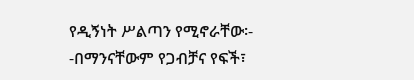የዲኝነት ሥልጣን የሚኖራቸው፡- -በማንናቸውም የጋብቻና የፍች፣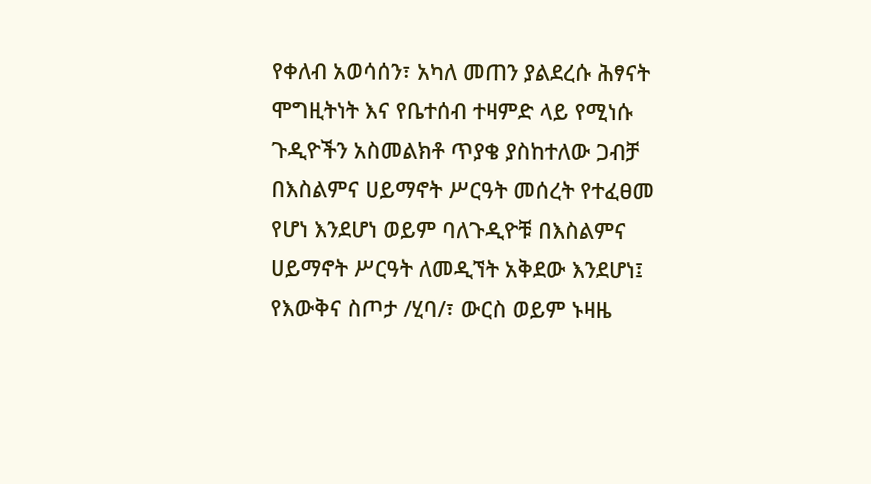የቀለብ አወሳሰን፣ አካለ መጠን ያልደረሱ ሕፃናት ሞግዚትነት እና የቤተሰብ ተዛምድ ላይ የሚነሱ ጉዲዮችን አስመልክቶ ጥያቄ ያስከተለው ጋብቻ በእስልምና ሀይማኖት ሥርዓት መሰረት የተፈፀመ የሆነ እንደሆነ ወይም ባለጉዲዮቹ በእስልምና ሀይማኖት ሥርዓት ለመዲኘት አቅደው እንደሆነ፤
የእውቅና ስጦታ /ሂባ/፣ ውርስ ወይም ኑዛዜ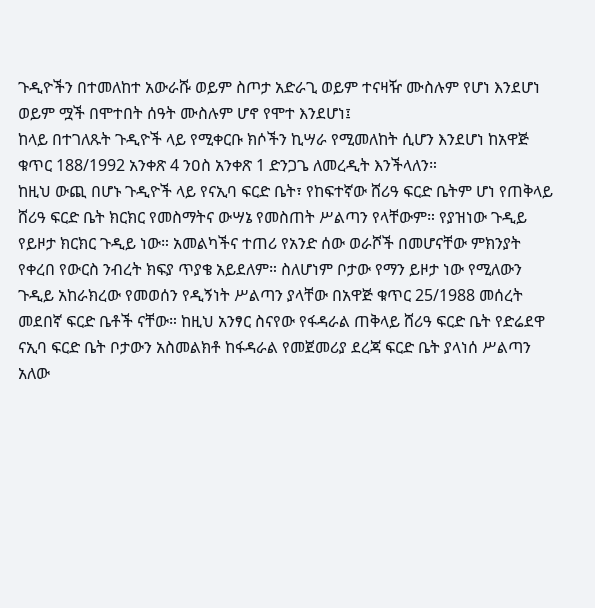ጉዲዮችን በተመለከተ አውራሹ ወይም ስጦታ አድራጊ ወይም ተናዛዥ ሙስሉም የሆነ እንደሆነ ወይም ሟች በሞተበት ሰዓት ሙስሉም ሆኖ የሞተ እንደሆነ፤
ከላይ በተገለጹት ጉዲዮች ላይ የሚቀርቡ ክሶችን ኪሣራ የሚመለከት ሲሆን እንደሆነ ከአዋጅ ቁጥር 188/1992 አንቀጽ 4 ንዐስ አንቀጽ 1 ድንጋጌ ለመረዲት እንችላለን።
ከዚህ ውጪ በሆኑ ጉዲዮች ላይ የናኢባ ፍርድ ቤት፣ የከፍተኛው ሸሪዓ ፍርድ ቤትም ሆነ የጠቅላይ ሸሪዓ ፍርድ ቤት ክርክር የመስማትና ውሣኔ የመስጠት ሥልጣን የላቸውም። የያዝነው ጉዲይ የይዞታ ክርክር ጉዲይ ነው። አመልካችና ተጠሪ የአንድ ሰው ወራሾች በመሆናቸው ምክንያት የቀረበ የውርስ ንብረት ክፍያ ጥያቄ አይደለም። ስለሆነም ቦታው የማን ይዞታ ነው የሚለውን ጉዲይ አከራክረው የመወሰን የዲኝነት ሥልጣን ያላቸው በአዋጅ ቁጥር 25/1988 መሰረት መደበኛ ፍርድ ቤቶች ናቸው። ከዚህ አንፃር ስናየው የፋዳራል ጠቅላይ ሸሪዓ ፍርድ ቤት የድሬደዋ ናኢባ ፍርድ ቤት ቦታውን አስመልክቶ ከፋዳራል የመጀመሪያ ደረጃ ፍርድ ቤት ያላነሰ ሥልጣን አለው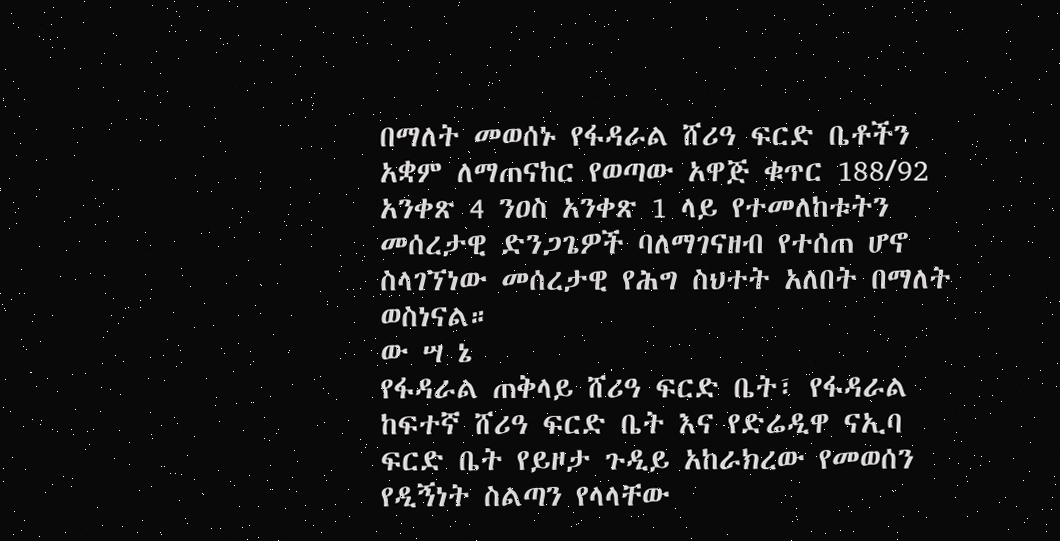በማለት መወሰኑ የፋዳራል ሸሪዓ ፍርድ ቤቶችን አቋም ለማጠናከር የወጣው አዋጅ ቁጥር 188/92 አንቀጽ 4 ንዐስ አንቀጽ 1 ላይ የተመለከቱትን መሰረታዊ ድንጋጌዎች ባለማገናዘብ የተሰጠ ሆኖ ስላገኘነው መሰረታዊ የሕግ ስህተት አለበት በማለት ወስነናል።
ው ሣ ኔ
የፋዳራል ጠቅላይ ሸሪዓ ፍርድ ቤት፣ የፋዳራል ከፍተኛ ሸሪዓ ፍርድ ቤት እና የድሬዲዋ ናኢባ ፍርድ ቤት የይዞታ ጉዲይ አከራክረው የመወሰን የዲኝነት ስልጣን የላላቸው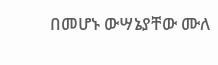በመሆኑ ውሣኔያቸው ሙለ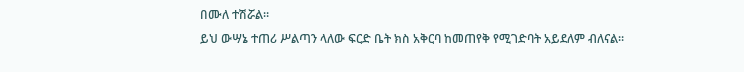በሙለ ተሽሯል።
ይህ ውሣኔ ተጠሪ ሥልጣን ላለው ፍርድ ቤት ክስ አቅርባ ከመጠየቅ የሚገድባት አይደለም ብለናል።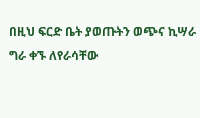በዚህ ፍርድ ቤት ያወጡትን ወጭና ኪሣራ ግራ ቀኙ ለየራሳቸው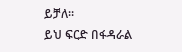ይቻለ።
ይህ ፍርድ በፋዳራል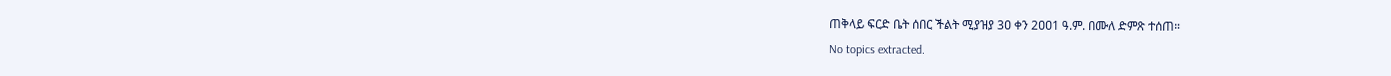ጠቅላይ ፍርድ ቤት ሰበር ችልት ሚያዝያ 3ዐ ቀን 2ዐዐ1 ዓ.ም. በሙለ ድምጽ ተሰጠ።
No topics extracted.